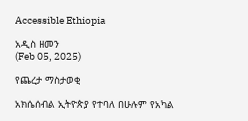Accessible Ethiopia

አዲስ ዘመን
(Feb 05, 2025)

የጨረታ ማስታወቂ

አክሴሰብል ኢትዮጵያ የተባለ በሁሉም የአካል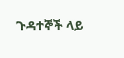ጉዳተኞች ላይ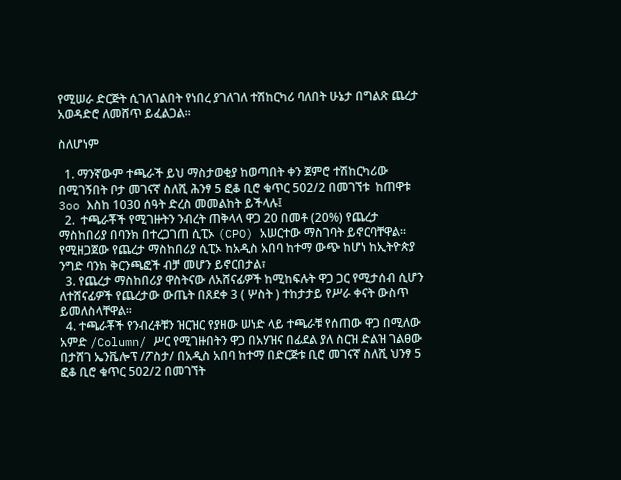የሚሠራ ድርጅት ሲገለገልበት የነበረ ያገለገለ ተሽከርካሪ ባለበት ሁኔታ በግልጽ ጨረታ  አወዳድሮ ለመሸጥ ይፈልጋል፡፡

ስለሆነም

  1. ማንኛውም ተጫራች ይህ ማስታወቂያ ከወጣበት ቀን ጀምሮ ተሽከርካሪው በሚገኝበት ቦታ መገናኛ ስለሺ ሕንፃ 5 ፎቆ ቢሮ ቁጥር 502/2 በመገኘቱ  ከጠዋቱ 3oo እስከ 1030 ሰዓት ድረስ መመልከት ይችላሉ፤
  2.  ተጫራቾች የሚገዙትን ንብረት ጠቅላላ ዋጋ 20 በመቶ (20%) የጨረታ ማስከበሪያ በባንክ በተረጋገጠ ሲፒኦ (CPO) አሠርተው ማስገባት ይኖርባቸዋል፡፡ የሚዘጋጀው የጨረታ ማስከበሪያ ሲፒኦ ከአዲስ አበባ ከተማ ውጭ ከሆነ ከኢትዮጵያ ንግድ ባንክ ቅርንጫፎች ብቻ መሆን ይኖርበታል፣
  3. የጨረታ ማስከበሪያ ዋስትናው ለአሸናፊዎች ከሚከፍሉት ዋጋ ጋር የሚታሰብ ሲሆን ለተሸናፊዎች የጨረታው ውጤት በጸደቀ 3 ( ሦስት ) ተከታታይ የሥራ ቀናት ውስጥ ይመለስላቸዋል፡፡
  4. ተጫራቾች የንብረቶቹን ዝርዝር የያዘው ሠነድ ላይ ተጫራቹ የሰጠው ዋጋ በሚለው አምድ /Column/ ሥር የሚገዙበትን ዋጋ በአሃዝና በፊደል ያለ ስርዝ ድልዝ ገልፀው በታሸገ ኤንቬሎፕ /ፖስታ/ በአዲስ አበባ ከተማ በድርጅቱ ቢሮ መገናኛ ስለሺ ህንፃ 5 ፎቆ ቢሮ ቁጥር 502/2 በመገኘት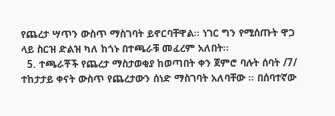የጨረታ ሣጥን ውስጥ ማስገባት ይኖርባቸዋል፡፡ ነገር ግን የሚሰጡት ዋጋ ላይ ስርዝ ድልዝ ካለ ከጎኑ በተጫራቹ መፈረም አለበት፡፡
  5. ተጫራቾች የጨረታ ማስታወቂያ ከወጣበት ቀን ጀምሮ ባሉት ሰባት /7/ ተከታታይ ቀናት ውስጥ የጨረታውን ሰነድ ማስገባት አለባቸው ፡፡ በሰባተኛው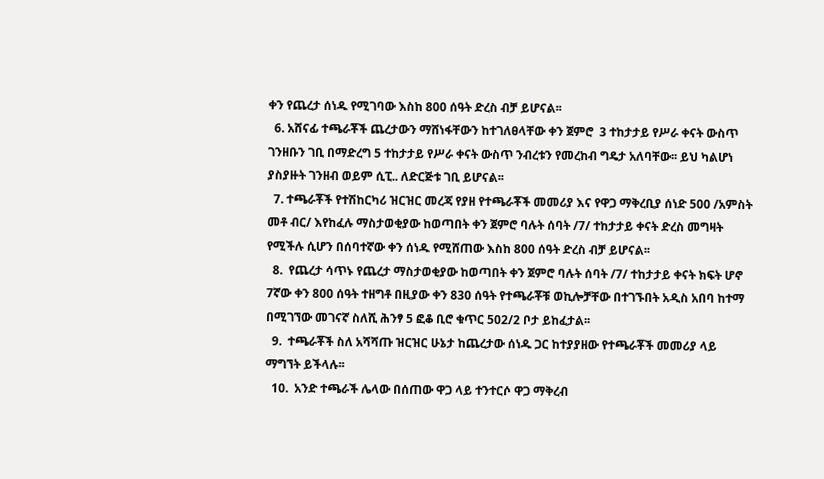ቀን የጨረታ ሰነዱ የሚገባው እስከ 800 ሰዓት ድረስ ብቻ ይሆናል፡፡
  6. አሸናፊ ተጫራቾች ጨረታውን ማሸነፋቸውን ከተገለፀላቸው ቀን ጀምሮ  3 ተከታታይ የሥራ ቀናት ውስጥ ገንዘቡን ገቢ በማድረግ 5 ተከታታይ የሥራ ቀናት ውስጥ ንብረቱን የመረከብ ግዴታ አለባቸው፡፡ ይህ ካልሆነ ያስያዙት ገንዘብ ወይም ሲፒ.. ለድርጅቱ ገቢ ይሆናል፡፡
  7. ተጫራቾች የተሽከርካሪ ዝርዝር መረጃ የያዘ የተጫራቾች መመሪያ እና የዋጋ ማቅረቢያ ሰነድ 500 /አምስት መቶ ብር/ እየከፈሉ ማስታወቂያው ከወጣበት ቀን ጀምሮ ባሉት ሰባት /7/ ተከታታይ ቀናት ድረስ መግዛት የሚችሉ ሲሆን በሰባተኛው ቀን ሰነዱ የሚሸጠው እስከ 800 ሰዓት ድረስ ብቻ ይሆናል፡፡
  8.  የጨረታ ሳጥኑ የጨረታ ማስታወቂያው ከወጣበት ቀን ጀምሮ ባሉት ሰባት /7/ ተከታታይ ቀናት ክፍት ሆኖ 7ኛው ቀን 800 ሰዓት ተዘግቶ በዚያው ቀን 830 ሰዓት የተጫራቾቹ ወኪሎቻቸው በተገኙበት አዲስ አበባ ከተማ በሚገኘው መገናኛ ስለሺ ሕንፃ 5 ፎቆ ቢሮ ቁጥር 502/2 ቦታ ይከፈታል፡፡
  9.  ተጫራቾች ስለ አሻሻጡ ዝርዝር ሁኔታ ከጨረታው ሰነዱ ጋር ከተያያዘው የተጫራቾች መመሪያ ላይ ማግኘት ይችላሉ፡፡
  10.  አንድ ተጫራች ሌላው በሰጠው ዋጋ ላይ ተንተርሶ ዋጋ ማቅረብ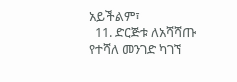አይችልም፣
  11. ድርጅቱ ለአሻሻጡ የተሻለ መንገድ ካገኘ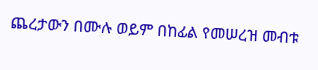ጨረታውን በሙሉ ወይም በከፊል የመሠረዝ መብቱ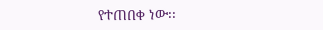የተጠበቀ ነው፡፡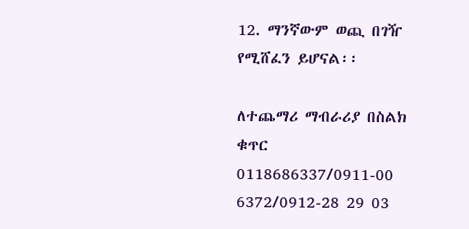12. ማንኛውም ወጪ በገዥ የሚሸፈን ይሆናል፡፡

ለተጨማሪ ማብራሪያ በስልክ ቁጥር 0118686337/0911-00 6372/0912-28 29 03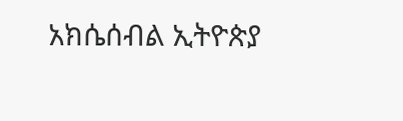አክሴሰብል ኢትዮጵያ